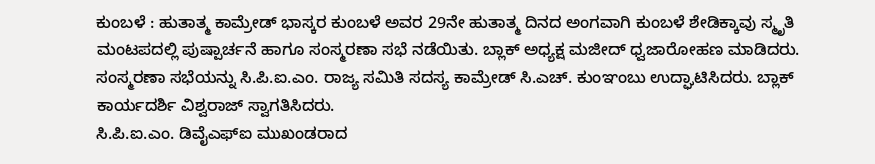ಕುಂಬಳೆ : ಹುತಾತ್ಮ ಕಾಮ್ರೇಡ್ ಭಾಸ್ಕರ ಕುಂಬಳೆ ಅವರ 29ನೇ ಹುತಾತ್ಮ ದಿನದ ಅಂಗವಾಗಿ ಕುಂಬಳೆ ಶೇಡಿಕ್ಕಾವು ಸ್ಮೃತಿ ಮಂಟಪದಲ್ಲಿ ಪುಷ್ಪಾರ್ಚನೆ ಹಾಗೂ ಸಂಸ್ಮರಣಾ ಸಭೆ ನಡೆಯಿತು. ಬ್ಲಾಕ್ ಅಧ್ಯಕ್ಷ ಮಜೀದ್ ಧ್ವಜಾರೋಹಣ ಮಾಡಿದರು.
ಸಂಸ್ಮರಣಾ ಸಭೆಯನ್ನು ಸಿ.ಪಿ.ಐ.ಎಂ. ರಾಜ್ಯ ಸಮಿತಿ ಸದಸ್ಯ ಕಾಮ್ರೇಡ್ ಸಿ.ಎಚ್. ಕುಂಞಂಬು ಉದ್ಘಾಟಿಸಿದರು. ಬ್ಲಾಕ್ ಕಾರ್ಯದರ್ಶಿ ವಿಶ್ವರಾಜ್ ಸ್ವಾಗತಿಸಿದರು.
ಸಿ.ಪಿ.ಐ.ಎಂ. ಡಿವೈಎಫ್ಐ ಮುಖಂಡರಾದ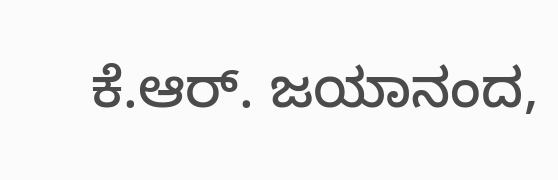ಕೆ.ಆರ್. ಜಯಾನಂದ,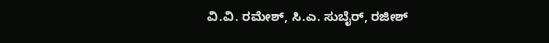ವಿ.ವಿ. ರಮೇಶ್, ಸಿ.ಎ. ಸುಬೈರ್, ರಜೀಶ್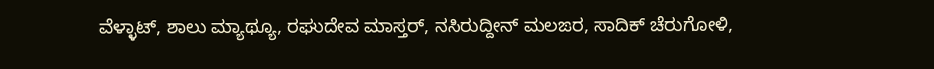ವೆಳ್ಳಾಟ್, ಶಾಲು ಮ್ಯಾಥ್ಯೂ, ರಘುದೇವ ಮಾಸ್ತರ್, ನಸಿರುದ್ದೀನ್ ಮಲಙರ, ಸಾದಿಕ್ ಚೆರುಗೋಳಿ,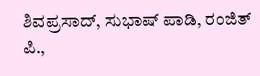ಶಿವಪ್ರಸಾದ್, ಸುಭಾಷ್ ಪಾಡಿ, ರಂಜಿತ್ ಪಿ.,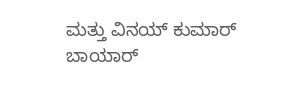ಮತ್ತು ವಿನಯ್ ಕುಮಾರ್ ಬಾಯಾರ್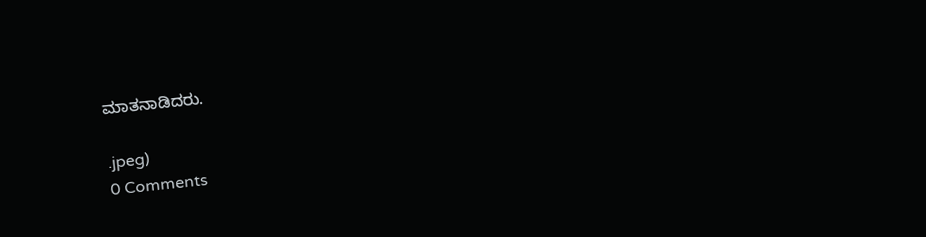ಮಾತನಾಡಿದರು.

.jpeg)
0 Comments